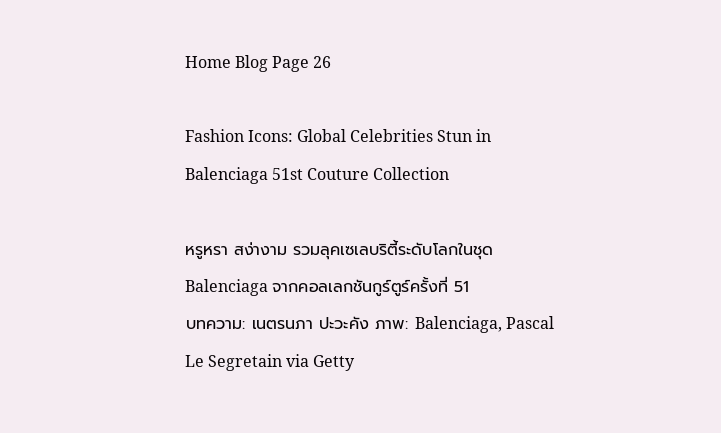Home Blog Page 26

Fashion Icons: Global Celebrities Stun in Balenciaga 51st Couture Collection

หรูหรา สง่างาม รวมลุคเซเลบริตี้ระดับโลกในชุด Balenciaga จากคอลเลกชันกูร์ตูร์ครั้งที่ 51
บทความ: เนตรนภา ปะวะคัง ภาพ: Balenciaga, Pascal Le Segretain via Getty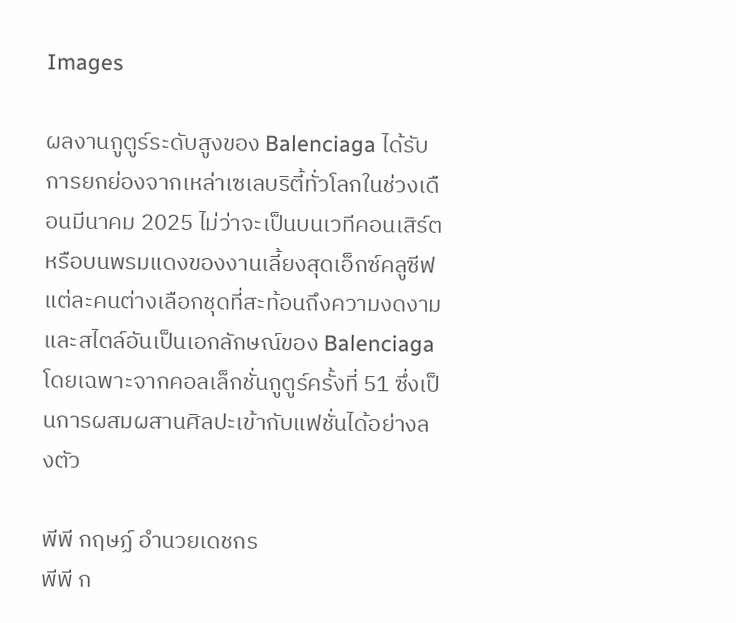Images

ผลงานกูตูร์ระดับสูงของ Balenciaga ได้รับการยกย่องจากเหล่าเซเลบริตี้ทั่วโลกในช่วงเดือนมีนาคม 2025 ไม่ว่าจะเป็นบนเวทีคอนเสิร์ตหรือบนพรมแดงของงานเลี้ยงสุดเอ็กซ์คลูซีฟ แต่ละคนต่างเลือกชุดที่สะท้อนถึงความงดงามและสไตล์อันเป็นเอกลักษณ์ของ Balenciaga โดยเฉพาะจากคอลเล็กชั่นกูตูร์ครั้งที่ 51 ซึ่งเป็นการผสมผสานศิลปะเข้ากับแฟชั่นได้อย่างลงตัว

พีพี กฤษฏ์ อำนวยเดชกร
พีพี ก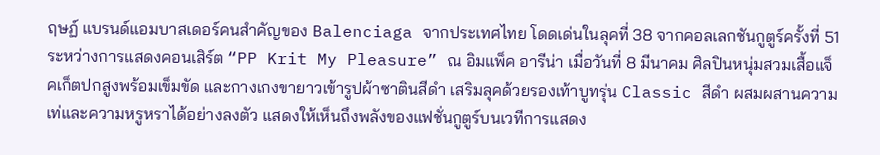ฤษฏ์ แบรนด์แอมบาสเดอร์คนสำคัญของ Balenciaga จากประเทศไทย โดดเด่นในลุคที่ 38 จากคอลเลกชันกูตูร์ครั้งที่ 51 ระหว่างการแสดงคอนเสิร์ต “PP Krit My Pleasure” ณ อิมแพ็ค อารีน่า เมื่อวันที่ 8 มีนาคม ศิลปินหนุ่มสวมเสื้อแจ็คเก็ตปกสูงพร้อมเข็มขัด และกางเกงขายาวเข้ารูปผ้าซาตินสีดำ เสริมลุคด้วยรองเท้าบูทรุ่น Classic สีดำ ผสมผสานความเท่และความหรูหราได้อย่างลงตัว แสดงให้เห็นถึงพลังของแฟชั่นกูตูร์บนเวทีการแสดง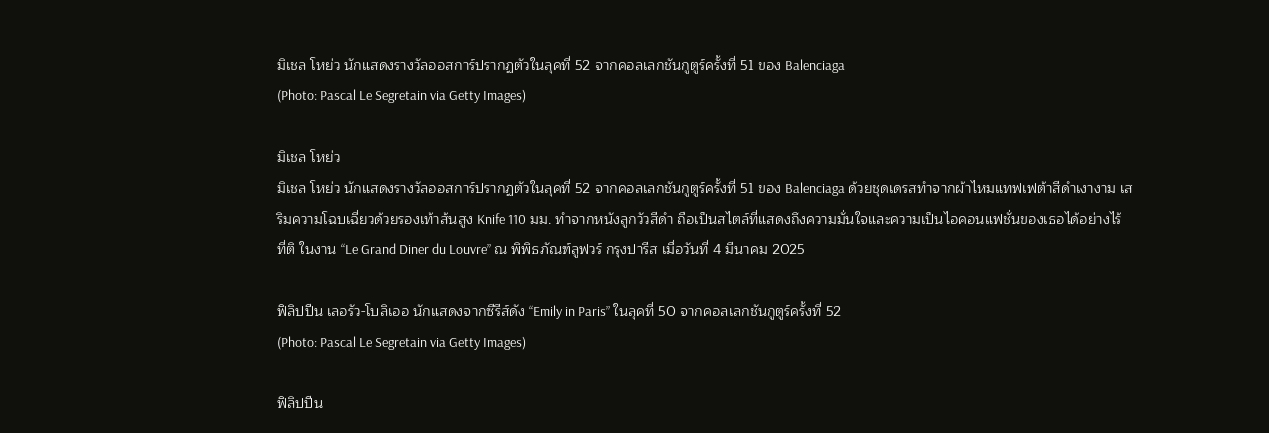มิเชล โหย่ว นักแสดงรางวัลออสการ์ปรากฏตัวในลุคที่ 52 จากคอลเลกชันกูตูร์ครั้งที่ 51 ของ Balenciaga
(Photo: Pascal Le Segretain via Getty Images)

มิเชล โหย่ว
มิเชล โหย่ว นักแสดงรางวัลออสการ์ปรากฏตัวในลุคที่ 52 จากคอลเลกชันกูตูร์ครั้งที่ 51 ของ Balenciaga ด้วยชุดเดรสทำจากผ้าไหมแทฟเฟต้าสีดำเงางาม เสริมความโฉบเฉี่ยวด้วยรองเท้าส้นสูง Knife 110 มม. ทำจากหนังลูกวัวสีดำ ถือเป็นสไตล์ที่แสดงถึงความมั่นใจและความเป็นไอคอนแฟชั่นของเธอได้อย่างไร้ที่ติ ในงาน “Le Grand Diner du Louvre” ณ พิพิธภัณฑ์ลูฟวร์ กรุงปารีส เมื่อวันที่ 4 มีนาคม 2025

ฟิลิปปีน เลอรัว-โบลิเออ นักแสดงจากซีรีส์ดัง “Emily in Paris” ในลุคที่ 50 จากคอลเลกชันกูตูร์ครั้งที่ 52
(Photo: Pascal Le Segretain via Getty Images)

ฟิลิปปีน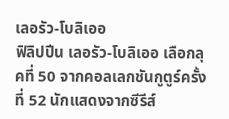เลอรัว-โบลิเออ
ฟิลิปปีน เลอรัว-โบลิเออ เลือกลุคที่ 50 จากคอลเลกชันกูตูร์ครั้งที่ 52 นักแสดงจากซีรีส์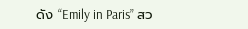ดัง “Emily in Paris” สว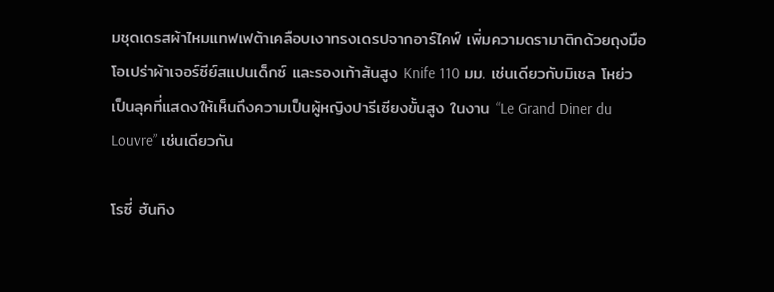มชุดเดรสผ้าไหมแทฟเฟต้าเคลือบเงาทรงเดรปจากอาร์ไคฟ์ เพิ่มความดรามาติกด้วยถุงมือโอเปร่าผ้าเจอร์ซีย์สแปนเด็กซ์ และรองเท้าส้นสูง Knife 110 มม. เช่นเดียวกับมิเชล โหย่ว เป็นลุคที่แสดงให้เห็นถึงความเป็นผู้หญิงปารีเซียงขั้นสูง ในงาน “Le Grand Diner du Louvre” เช่นเดียวกัน

โรซี่ ฮันทิง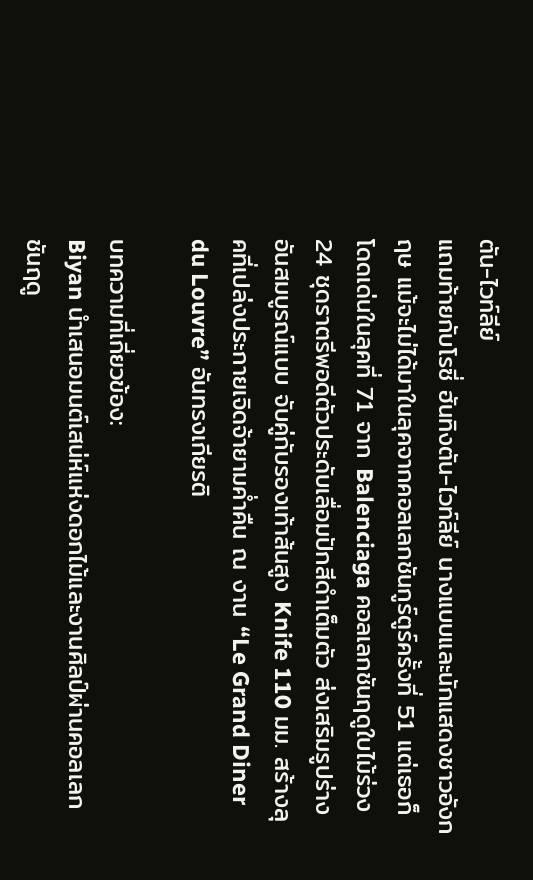ตัน-ไวท์ลีย์
แถมท้ายกับโรซี่ ฮันทิงตัน-ไวท์ลีย์ นางแบบและนักแสดงชาวอังกฤษ แม้จะไม่ได้มาในลุคจากคอลเลกชันกูร์ตูร์ครั้งที่ 51 แต่เธอก็โดดเด่นในลุคที่ 71 จาก Balenciaga คอลเลกชันฤดูใบไม้ร่วง 24 ชุดราตรีพอดีตัวประดับเลื่อมปักสีดำเต็มตัว ส่งเสริมรูปร่างอันสมบูรณ์แบบ จับคู่กับรองเท้าส้นสูง Knife 110 มม. สร้างลุคที่เปล่งประกายเจิดจ้ายามค่ำคืน ณ งาน “Le Grand Diner du Louvre” อันทรงเกียรติ

บทความที่เกี่ยวข้อง:
Biyan นำเสนอมนต์เสน่ห์แห่งดอกไม้และงานศิลป์ผ่านคอลเลกชันฤดู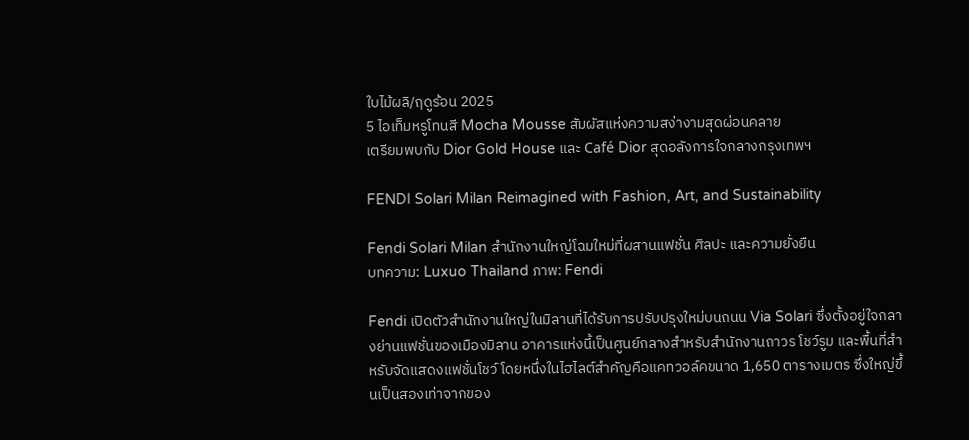ใบไม้ผลิ/ฤดูร้อน 2025
5 ไอเท็มหรูโทนสี Mocha Mousse สัมผัสแห่งความสง่างามสุดผ่อนคลาย
เตรียมพบกับ Dior Gold House และ Café Dior สุดอลังการใจกลางกรุงเทพฯ

FENDI Solari Milan Reimagined with Fashion, Art, and Sustainability

Fendi Solari Milan สำนักงานใหญ่โฉมใหม่ที่ผสานแฟชั่น ศิลปะ และความยั่งยืน
บทความ: Luxuo Thailand ภาพ: Fendi

Fendi เปิดตัวสำนักงานใหญ่ในมิลานที่ได้รับการปรับปรุงใหม่บนถนน Via Solari ซึ่งตั้งอยู่ใจกลางย่านแฟชั่นของเมืองมิลาน อาคารแห่งนี้เป็นศูนย์กลางสำหรับสำนักงานถาวร โชว์รูม และพื้นที่สำหรับจัดแสดงแฟชั่นโชว์ โดยหนึ่งในไฮไลต์สำคัญคือแคทวอล์คขนาด 1,650 ตารางเมตร ซึ่งใหญ่ขึ้นเป็นสองเท่าจากของ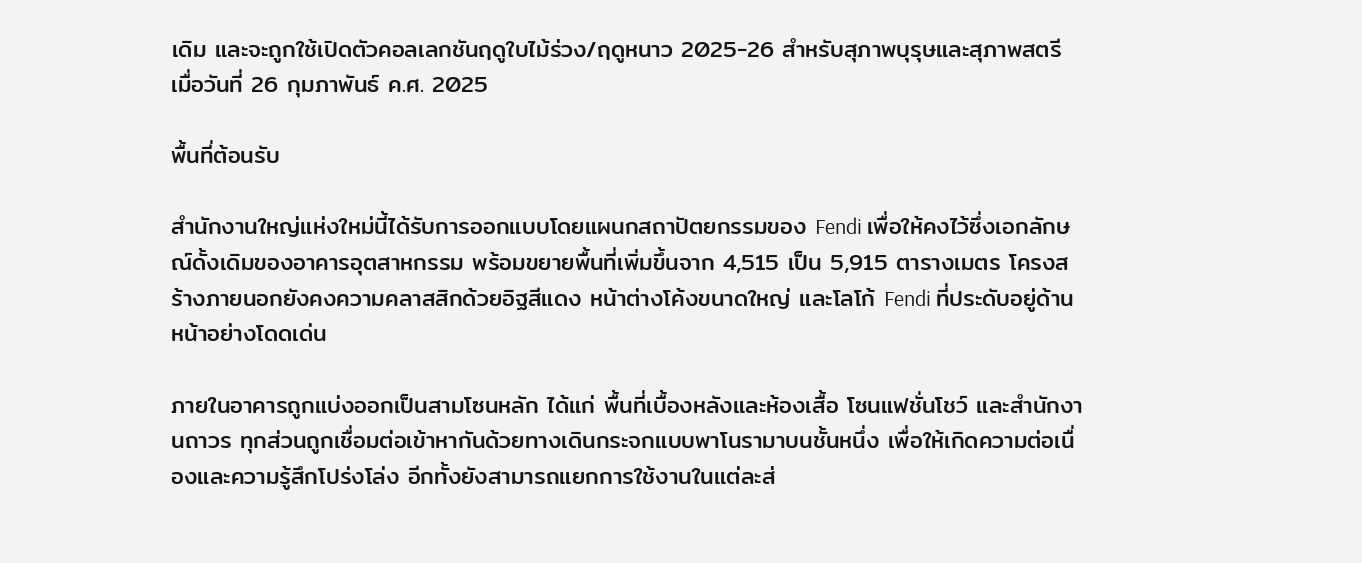เดิม และจะถูกใช้เปิดตัวคอลเลกชันฤดูใบไม้ร่วง/ฤดูหนาว 2025-26 สำหรับสุภาพบุรุษและสุภาพสตรี เมื่อวันที่ 26 กุมภาพันธ์ ค.ศ. 2025

พื้นที่ต้อนรับ

สำนักงานใหญ่แห่งใหม่นี้ได้รับการออกแบบโดยแผนกสถาปัตยกรรมของ Fendi เพื่อให้คงไว้ซึ่งเอกลักษณ์ดั้งเดิมของอาคารอุตสาหกรรม พร้อมขยายพื้นที่เพิ่มขึ้นจาก 4,515 เป็น 5,915 ตารางเมตร โครงสร้างภายนอกยังคงความคลาสสิกด้วยอิฐสีแดง หน้าต่างโค้งขนาดใหญ่ และโลโก้ Fendi ที่ประดับอยู่ด้านหน้าอย่างโดดเด่น

ภายในอาคารถูกแบ่งออกเป็นสามโซนหลัก ได้แก่ พื้นที่เบื้องหลังและห้องเสื้อ โซนแฟชั่นโชว์ และสำนักงานถาวร ทุกส่วนถูกเชื่อมต่อเข้าหากันด้วยทางเดินกระจกแบบพาโนรามาบนชั้นหนึ่ง เพื่อให้เกิดความต่อเนื่องและความรู้สึกโปร่งโล่ง อีกทั้งยังสามารถแยกการใช้งานในแต่ละส่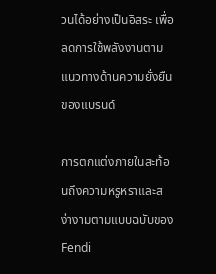วนได้อย่างเป็นอิสระ เพื่อลดการใช้พลังงานตามแนวทางด้านความยั่งยืนของแบรนด์

การตกแต่งภายในสะท้อนถึงความหรูหราและสง่างามตามแบบฉบับของ Fendi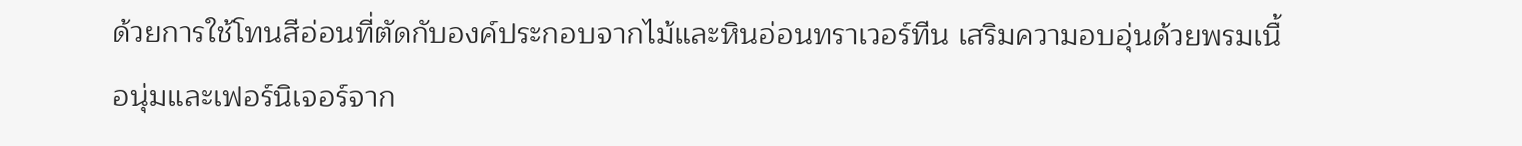ด้วยการใช้โทนสีอ่อนที่ตัดกับองค์ประกอบจากไม้และหินอ่อนทราเวอร์ทีน เสริมความอบอุ่นด้วยพรมเนื้อนุ่มและเฟอร์นิเจอร์จาก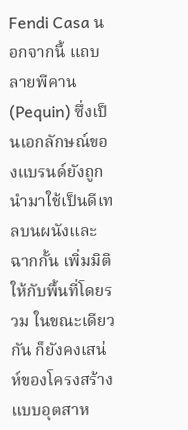Fendi Casa นอกจากนี้ แถบลายพีคาน (Pequin) ซึ่งเป็นเอกลักษณ์ของแบรนด์ยังถูกนำมาใช้เป็นดีเทลบนผนังและฉากกั้น เพิ่มมิติให้กับพื้นที่โดยรวม ในขณะเดียวกัน ก็ยังคงเสน่ห์ของโครงสร้างแบบอุตสาห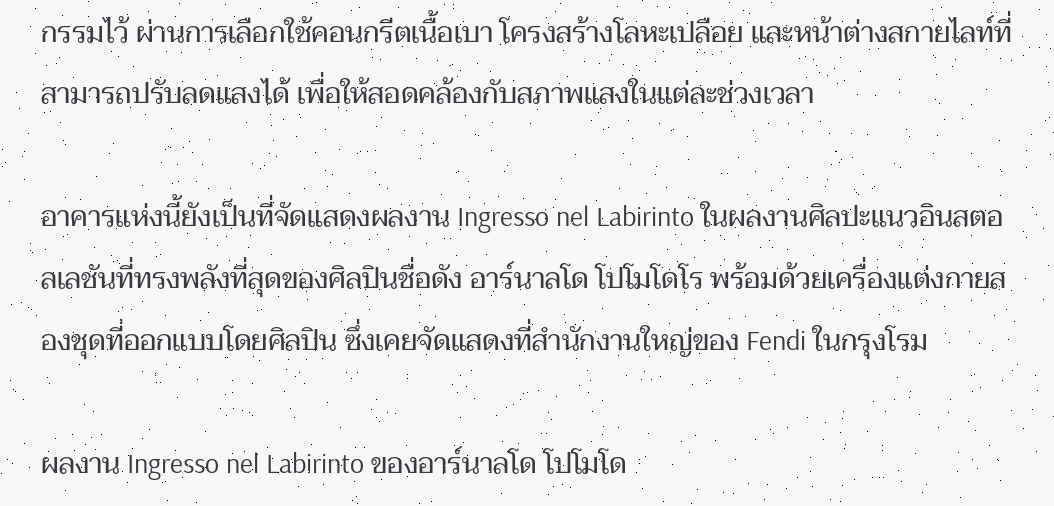กรรมไว้ ผ่านการเลือกใช้คอนกรีตเนื้อเบา โครงสร้างโลหะเปลือย และหน้าต่างสกายไลท์ที่สามารถปรับลดแสงได้ เพื่อให้สอดคล้องกับสภาพแสงในแต่ละช่วงเวลา

อาคารแห่งนี้ยังเป็นที่จัดแสดงผลงาน Ingresso nel Labirinto ในผลงานศิลปะแนวอินสตอลเลชันที่ทรงพลังที่สุดของศิลปินชื่อดัง อาร์นาลโด โปโมโดโร พร้อมด้วยเครื่องแต่งกายสองชุดที่ออกแบบโดยศิลปิน ซึ่งเคยจัดแสดงที่สำนักงานใหญ่ของ Fendi ในกรุงโรม

ผลงาน Ingresso nel Labirinto ของอาร์นาลโด โปโมโด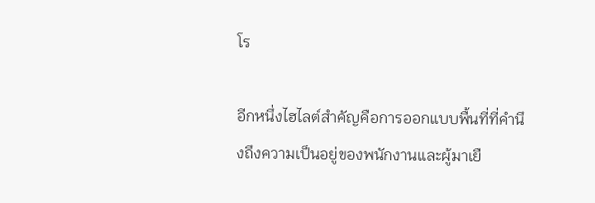โร

อีกหนึ่งไฮไลต์สำคัญคือการออกแบบพื้นที่ที่คำนึงถึงความเป็นอยู่ของพนักงานและผู้มาเยื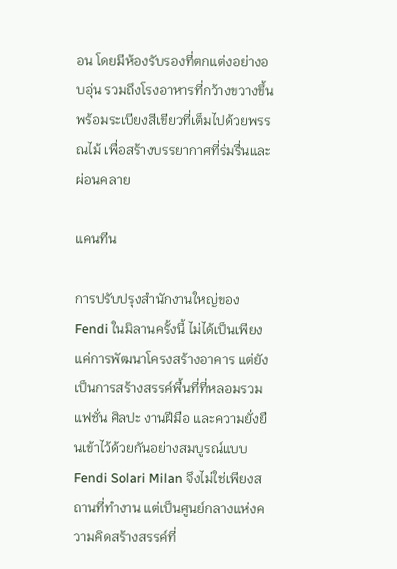อน โดยมีห้องรับรองที่ตกแต่งอย่างอบอุ่น รวมถึงโรงอาหารที่กว้างขวางขึ้นพร้อมระเบียงสีเขียวที่เต็มไปด้วยพรรณไม้ เพื่อสร้างบรรยากาศที่ร่มรื่นและผ่อนคลาย

แคนทีน

การปรับปรุงสำนักงานใหญ่ของ Fendi ในมิลานครั้งนี้ ไม่ได้เป็นเพียงแค่การพัฒนาโครงสร้างอาคาร แต่ยังเป็นการสร้างสรรค์พื้นที่ที่หลอมรวมแฟชั่น ศิลปะ งานฝีมือ และความยั่งยืนเข้าไว้ด้วยกันอย่างสมบูรณ์แบบ Fendi Solari Milan จึงไม่ใช่เพียงสถานที่ทำงาน แต่เป็นศูนย์กลางแห่งความคิดสร้างสรรค์ที่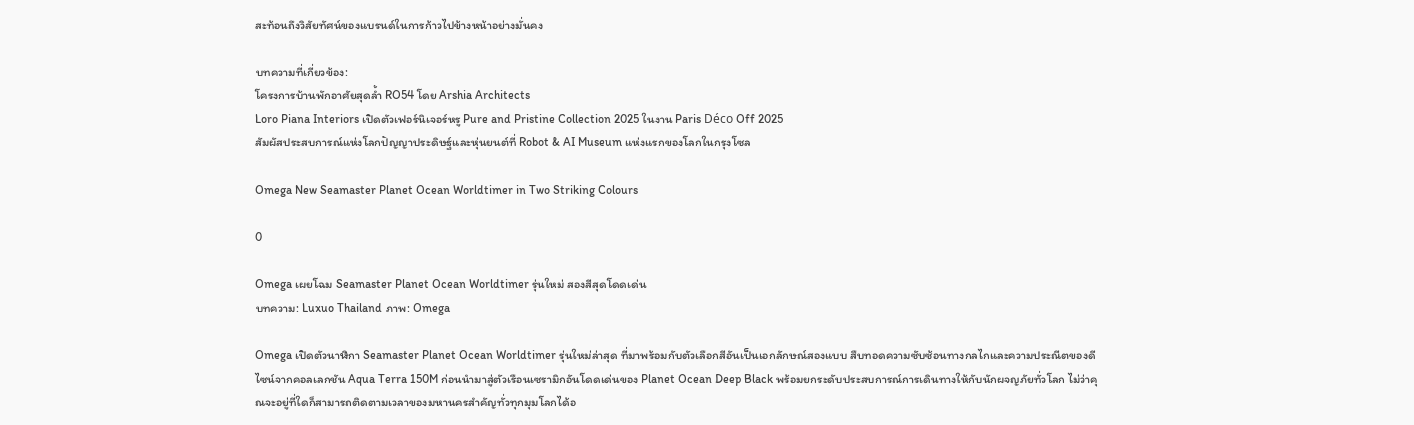สะท้อนถึงวิสัยทัศน์ของแบรนด์ในการก้าวไปข้างหน้าอย่างมั่นคง

บทความที่เกี่ยวข้อง:
โครงการบ้านพักอาศัยสุดล้ำ RO54 โดย Arshia Architects
Loro Piana Interiors เปิดตัวเฟอร์นิเจอร์หรู Pure and Pristine Collection 2025 ในงาน Paris Déco Off 2025
สัมผัสประสบการณ์แห่งโลกปัญญาประดิษฐ์และหุ่นยนต์ที่ Robot & AI Museum แห่งแรกของโลกในกรุงโซล

Omega New Seamaster Planet Ocean Worldtimer in Two Striking Colours

0

Omega เผยโฉม Seamaster Planet Ocean Worldtimer รุ่นใหม่ สองสีสุดโดดเด่น
บทความ: Luxuo Thailand ภาพ: Omega

Omega เปิดตัวนาฬิกา Seamaster Planet Ocean Worldtimer รุ่นใหม่ล่าสุด ที่มาพร้อมกับตัวเลือกสีอันเป็นเอกลักษณ์สองแบบ สืบทอดความซับซ้อนทางกลไกและความประณีตของดีไซน์จากคอลเลกชัน Aqua Terra 150M ก่อนนำมาสู่ตัวเรือนเซรามิกอันโดดเด่นของ Planet Ocean Deep Black พร้อมยกระดับประสบการณ์การเดินทางให้กับนักผจญภัยทั่วโลก ไม่ว่าคุณจะอยู่ที่ใดก็สามารถติดตามเวลาของมหานครสำคัญทั่วทุกมุมโลกได้อ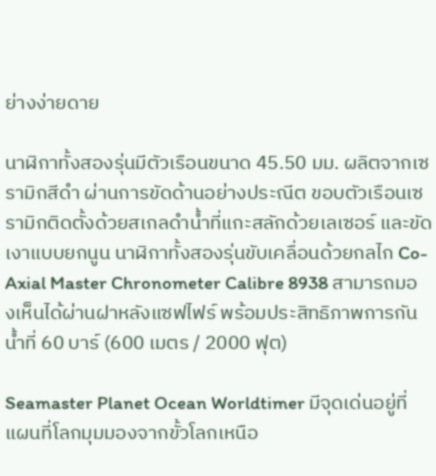ย่างง่ายดาย

นาฬิกาทั้งสองรุ่นมีตัวเรือนขนาด 45.50 มม. ผลิตจากเซรามิกสีดำ ผ่านการขัดด้านอย่างประณีต ขอบตัวเรือนเซรามิกติดตั้งด้วยสเกลดำน้ำที่แกะสลักด้วยเลเซอร์ และขัดเงาแบบยกนูน นาฬิกาทั้งสองรุ่นขับเคลื่อนด้วยกลไก Co-Axial Master Chronometer Calibre 8938 สามารถมองเห็นได้ผ่านฝาหลังแซฟไฟร์ พร้อมประสิทธิภาพการกันน้ำที่ 60 บาร์ (600 เมตร / 2000 ฟุต)

Seamaster Planet Ocean Worldtimer มีจุดเด่นอยู่ที่แผนที่โลกมุมมองจากขั้วโลกเหนือ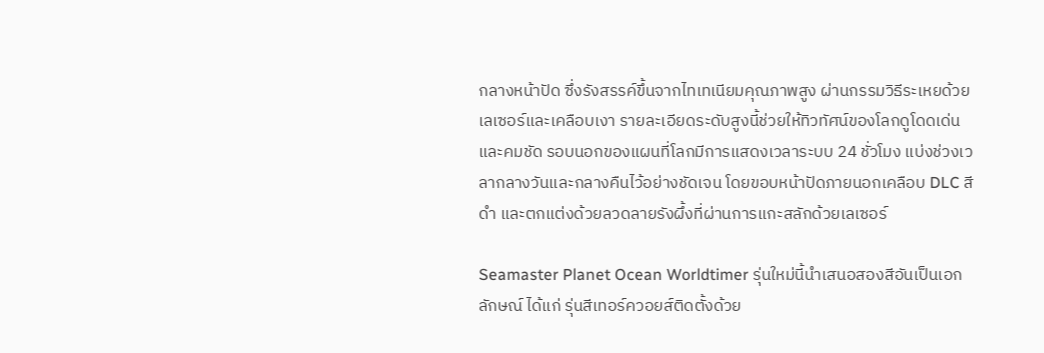กลางหน้าปัด ซึ่งรังสรรค์ขึ้นจากไทเทเนียมคุณภาพสูง ผ่านกรรมวิธีระเหยด้วยเลเซอร์และเคลือบเงา รายละเอียดระดับสูงนี้ช่วยให้ทิวทัศน์ของโลกดูโดดเด่นและคมชัด รอบนอกของแผนที่โลกมีการแสดงเวลาระบบ 24 ชั่วโมง แบ่งช่วงเวลากลางวันและกลางคืนไว้อย่างชัดเจน โดยขอบหน้าปัดภายนอกเคลือบ DLC สีดำ และตกแต่งด้วยลวดลายรังผึ้งที่ผ่านการแกะสลักด้วยเลเซอร์

Seamaster Planet Ocean Worldtimer รุ่นใหม่นี้นำเสนอสองสีอันเป็นเอกลักษณ์ ได้แก่ รุ่นสีเทอร์ควอยส์ติดตั้งด้วย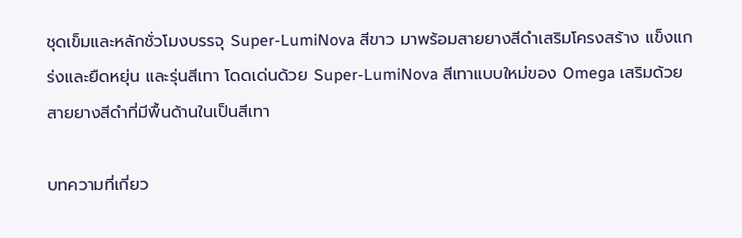ชุดเข็มและหลักชั่วโมงบรรจุ Super-LumiNova สีขาว มาพร้อมสายยางสีดำเสริมโครงสร้าง แข็งแกร่งและยืดหยุ่น และรุ่นสีเทา โดดเด่นด้วย Super-LumiNova สีเทาแบบใหม่ของ Omega เสริมด้วยสายยางสีดำที่มีพื้นด้านในเป็นสีเทา

บทความที่เกี่ยว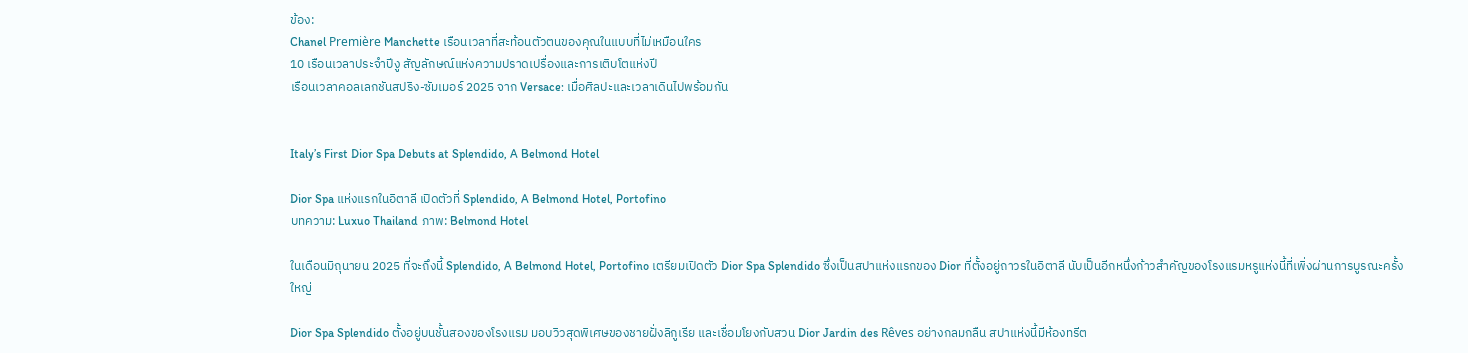ข้อง:
Chanel Première Manchette เรือนเวลาที่สะท้อนตัวตนของคุณในแบบที่ไม่เหมือนใคร
10 เรือนเวลาประจำปีงู สัญลักษณ์แห่งความปราดเปรื่องและการเติบโตแห่งปี
เรือนเวลาคอลเลกชันสปริง-ซัมเมอร์ 2025 จาก Versace: เมื่อศิลปะและเวลาเดินไปพร้อมกัน


Italy’s First Dior Spa Debuts at Splendido, A Belmond Hotel

Dior Spa แห่งแรกในอิตาลี เปิดตัวที่ Splendido, A Belmond Hotel, Portofino
บทความ: Luxuo Thailand ภาพ: Belmond Hotel

ในเดือนมิถุนายน 2025 ที่จะถึงนี้ Splendido, A Belmond Hotel, Portofino เตรียมเปิดตัว Dior Spa Splendido ซึ่งเป็นสปาแห่งแรกของ Dior ที่ตั้งอยู่ถาวรในอิตาลี นับเป็นอีกหนึ่งก้าวสำคัญของโรงแรมหรูแห่งนี้ที่เพิ่งผ่านการบูรณะครั้งใหญ่

Dior Spa Splendido ตั้งอยู่บนชั้นสองของโรงแรม มอบวิวสุดพิเศษของชายฝั่งลิกูเรีย และเชื่อมโยงกับสวน Dior Jardin des Rêves อย่างกลมกลืน สปาแห่งนี้มีห้องทรีต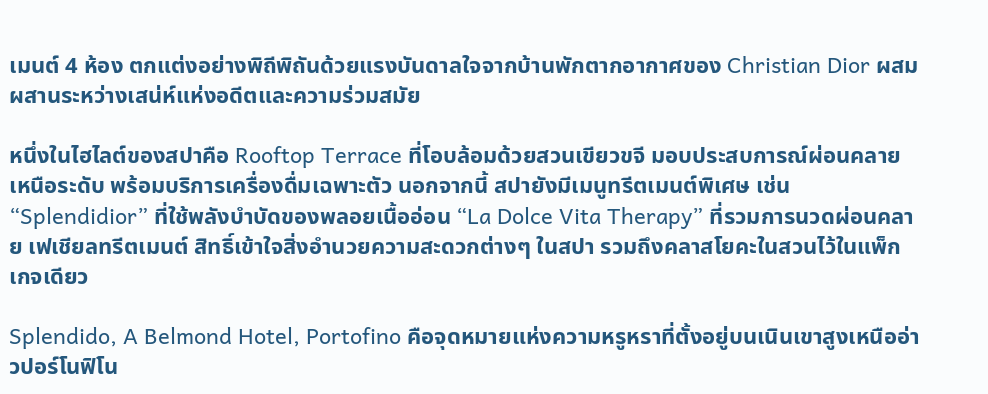เมนต์ 4 ห้อง ตกแต่งอย่างพิถีพิถันด้วยแรงบันดาลใจจากบ้านพักตากอากาศของ Christian Dior ผสมผสานระหว่างเสน่ห์แห่งอดีตและความร่วมสมัย

หนึ่งในไฮไลต์ของสปาคือ Rooftop Terrace ที่โอบล้อมด้วยสวนเขียวขจี มอบประสบการณ์ผ่อนคลายเหนือระดับ พร้อมบริการเครื่องดื่มเฉพาะตัว นอกจากนี้ สปายังมีเมนูทรีตเมนต์พิเศษ เช่น “Splendidior” ที่ใช้พลังบำบัดของพลอยเนื้ออ่อน “La Dolce Vita Therapy” ที่รวมการนวดผ่อนคลาย เฟเชียลทรีตเมนต์ สิทธิ์เข้าใจสิ่งอำนวยความสะดวกต่างๆ ในสปา รวมถึงคลาสโยคะในสวนไว้ในแพ็กเกจเดียว

Splendido, A Belmond Hotel, Portofino คือจุดหมายแห่งความหรูหราที่ตั้งอยู่บนเนินเขาสูงเหนืออ่าวปอร์โนฟิโน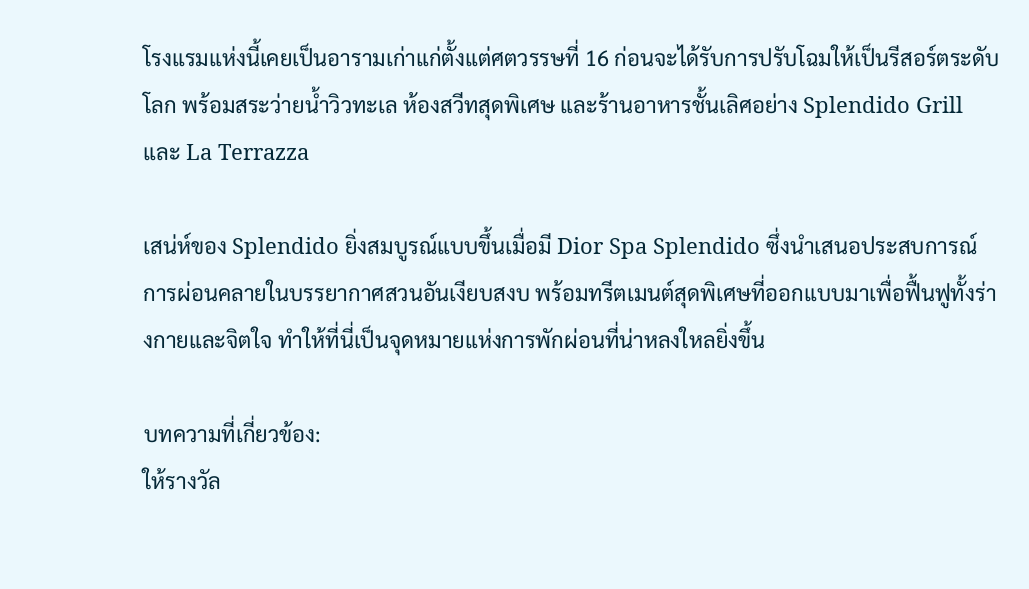โรงแรมแห่งนี้เคยเป็นอารามเก่าแก่ตั้งแต่ศตวรรษที่ 16 ก่อนจะได้รับการปรับโฉมให้เป็นรีสอร์ตระดับโลก พร้อมสระว่ายน้ำวิวทะเล ห้องสวีทสุดพิเศษ และร้านอาหารชั้นเลิศอย่าง Splendido Grill และ La Terrazza

เสน่ห์ของ Splendido ยิ่งสมบูรณ์แบบขึ้นเมื่อมี Dior Spa Splendido ซึ่งนำเสนอประสบการณ์การผ่อนคลายในบรรยากาศสวนอันเงียบสงบ พร้อมทรีตเมนต์สุดพิเศษที่ออกแบบมาเพื่อฟื้นฟูทั้งร่างกายและจิตใจ ทำให้ที่นี่เป็นจุดหมายแห่งการพักผ่อนที่น่าหลงใหลยิ่งขึ้น

บทความที่เกี่ยวข้อง:
ให้รางวัล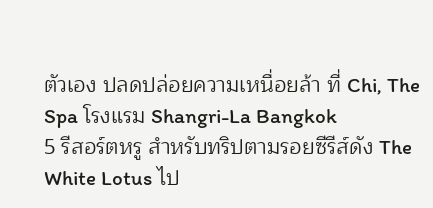ตัวเอง ปลดปล่อยความเหนื่อยล้า ที่ Chi, The Spa โรงแรม Shangri-La Bangkok
5 รีสอร์ตหรู สำหรับทริปตามรอยซีรีส์ดัง The White Lotus ไป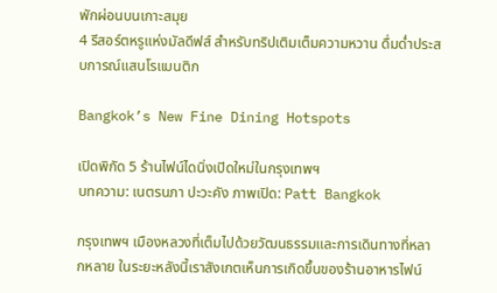พักผ่อนบนเกาะสมุย
4 รีสอร์ตหรูแห่งมัลดีฟส์ สำหรับทริปเติมเต็มความหวาน ดื่มด่ำประสบการณ์แสนโรแมนติก

Bangkok’s New Fine Dining Hotspots

เปิดพิกัด 5 ร้านไฟน์ไดนิ่งเปิดใหม่ในกรุงเทพฯ
บทความ: เนตรนภา ปะวะคัง ภาพเปิด: Patt Bangkok

กรุงเทพฯ เมืองหลวงที่เต็มไปด้วยวัฒนธรรมและการเดินทางที่หลากหลาย ในระยะหลังนี้เราสังเกตเห็นการเกิดขึ้นของร้านอาหารไฟน์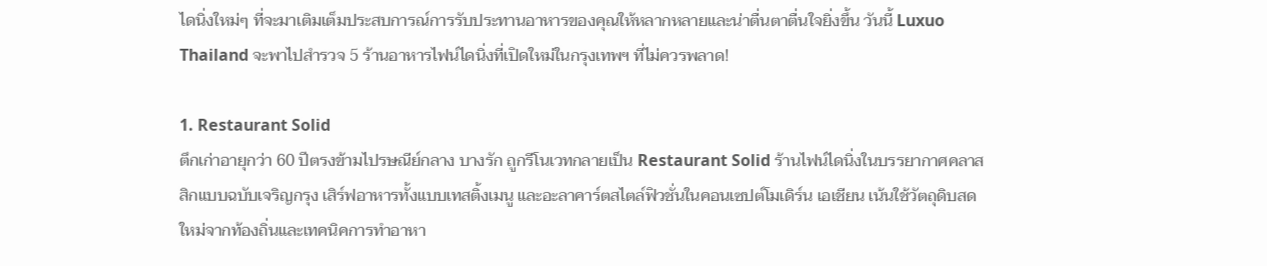ไดนิ่งใหม่ๆ ที่จะมาเติมเต็มประสบการณ์การรับประทานอาหารของคุณให้หลากหลายและน่าตื่นตาตื่นใจยิ่งขึ้น วันนี้ Luxuo Thailand จะพาไปสำรวจ 5 ร้านอาหารไฟน์ไดนิ่งที่เปิดใหม่ในกรุงเทพฯ ที่ไม่ควรพลาด!

1. Restaurant Solid
ตึกเก่าอายุกว่า 60 ปีตรงข้ามไปรษณีย์กลาง บางรัก ถูกรีโนเวทกลายเป็น Restaurant Solid ร้านไฟน์ไดนิ่งในบรรยากาศคลาสสิกแบบฉบับเจริญกรุง เสิร์ฟอาหารทั้งแบบเทสติ้งเมนู และอะลาคาร์ตสไตล์ฟิวชั่นในคอนเซปต์โมเดิร์น เอเชียน เน้นใช้วัตถุดิบสดใหม่จากท้องถิ่นและเทคนิคการทำอาหา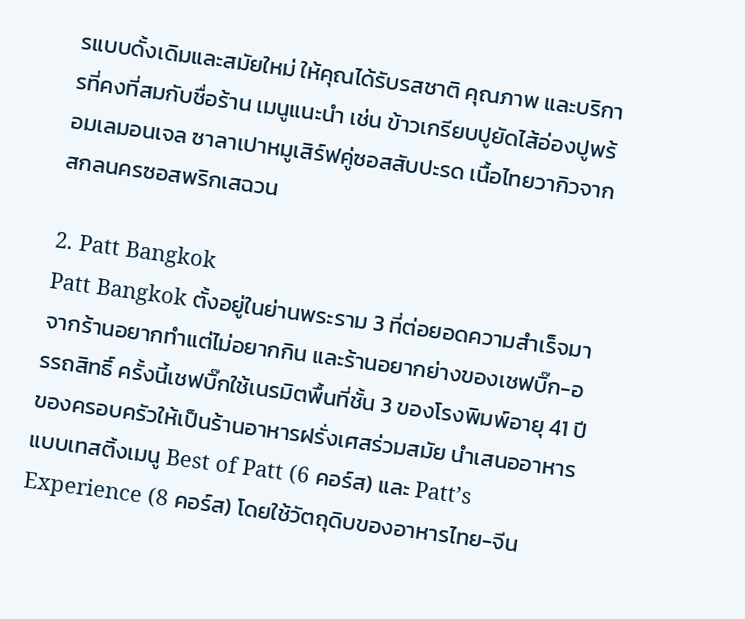รแบบดั้งเดิมและสมัยใหม่ ให้คุณได้รับรสชาติ คุณภาพ และบริการที่คงที่สมกับชื่อร้าน เมนูแนะนำ เช่น ข้าวเกรียบปูยัดไส้อ่องปูพร้อมเลมอนเจล ซาลาเปาหมูเสิร์ฟคู่ซอสสับปะรด เนื้อไทยวากิวจากสกลนครซอสพริกเสฉวน

2. Patt Bangkok
Patt Bangkok ตั้งอยู่ในย่านพระราม 3 ที่ต่อยอดความสำเร็จมาจากร้านอยากทำแต่ไม่อยากกิน และร้านอยากย่างของเชฟบิ๊ก-อรรถสิทธิ์ ครั้งนี้เชฟบิ๊กใช้เนรมิตพื้นที่ชั้น 3 ของโรงพิมพ์อายุ 41 ปีของครอบครัวให้เป็นร้านอาหารฝรั่งเศสร่วมสมัย นำเสนออาหารแบบเทสติ้งเมนู Best of Patt (6 คอร์ส) และ Patt’s Experience (8 คอร์ส) โดยใช้วัตถุดิบของอาหารไทย-จีน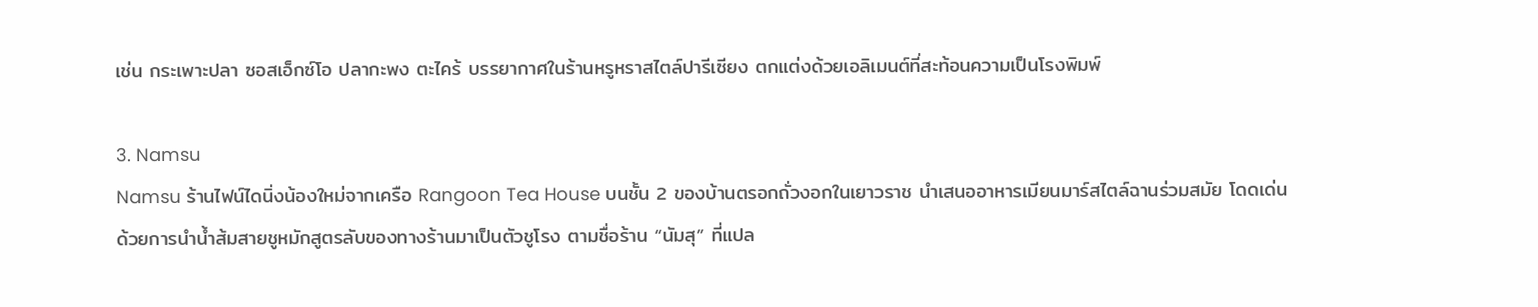เช่น กระเพาะปลา ซอสเอ็กซ์โอ ปลากะพง ตะไคร้ บรรยากาศในร้านหรูหราสไตล์ปารีเซียง ตกแต่งด้วยเอลิเมนต์ที่สะท้อนความเป็นโรงพิมพ์

3. Namsu
Namsu ร้านไฟน์ไดนิ่งน้องใหม่จากเครือ Rangoon Tea House บนชั้น 2 ของบ้านตรอกถั่วงอกในเยาวราช นำเสนออาหารเมียนมาร์สไตล์ฉานร่วมสมัย โดดเด่นด้วยการนำน้ำส้มสายชูหมักสูตรลับของทางร้านมาเป็นตัวชูโรง ตามชื่อร้าน “นัมสุ” ที่แปล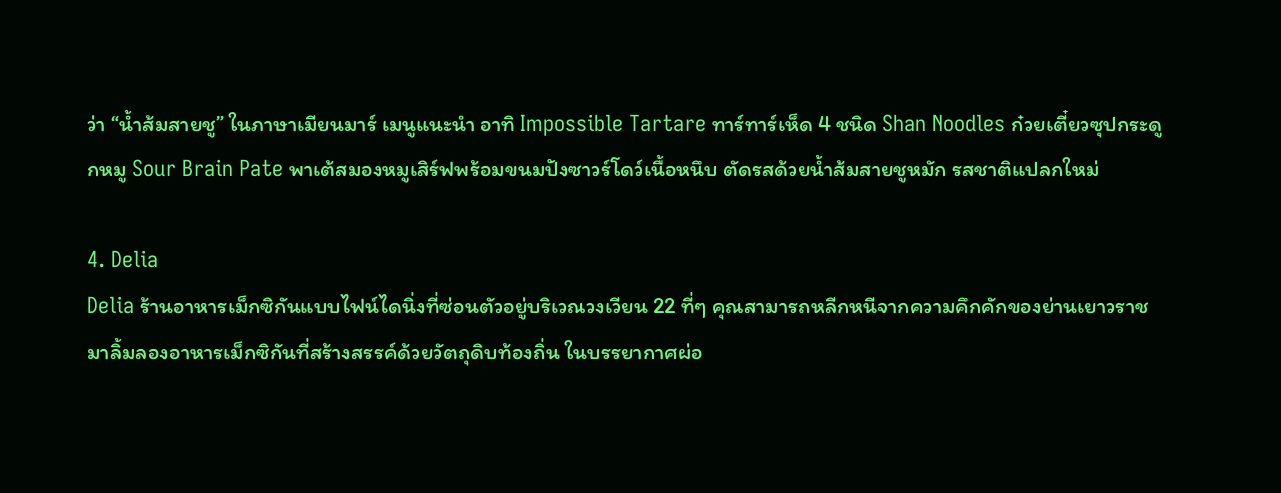ว่า “น้ำส้มสายชู” ในภาษาเมียนมาร์ เมนูแนะนำ อาทิ Impossible Tartare ทาร์ทาร์เห็ด 4 ชนิด Shan Noodles ก๋วยเตี๋ยวซุปกระดูกหมู Sour Brain Pate พาเต้สมองหมูเสิร์ฟพร้อมขนมปังซาวร์โดว์เนื้อหนึบ ตัดรสด้วยน้ำส้มสายชูหมัก รสชาติแปลกใหม่

4. Delia
Delia ร้านอาหารเม็กซิกันแบบไฟน์ไดนิ่งที่ซ่อนตัวอยู่บริเวณวงเวียน 22 ที่ๆ คุณสามารถหลีกหนีจากความคึกคักของย่านเยาวราช มาลิ้มลองอาหารเม็กซิกันที่สร้างสรรค์ด้วยวัตถุดิบท้องถิ่น ในบรรยากาศผ่อ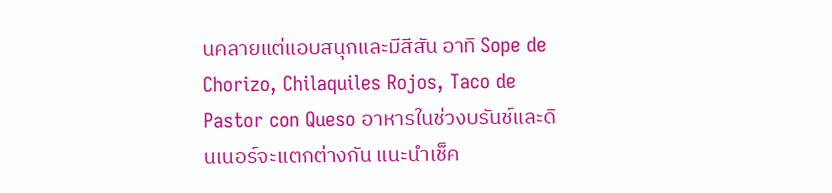นคลายแต่แอบสนุกและมีสีสัน อาทิ Sope de Chorizo, Chilaquiles Rojos, Taco de Pastor con Queso อาหารในช่วงบรันช์และดินเนอร์จะแตกต่างกัน แนะนำเช็ค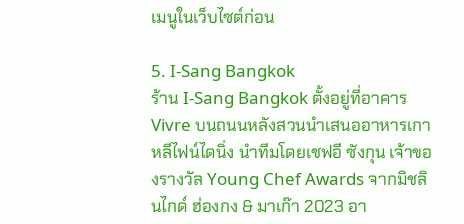เมนูในเว็บไซต์ก่อน

5. I-Sang Bangkok
ร้าน I-Sang Bangkok ตั้งอยู่ที่อาคาร Vivre บนถนนหลังสวนนำเสนออาหารเกาหลีไฟน์ไดนิ่ง นำทีมโดยเชฟอี ซังกุน เจ้าของรางวัล Young Chef Awards จากมิชลินไกด์ ฮ่องกง & มาเก๊า 2023 อา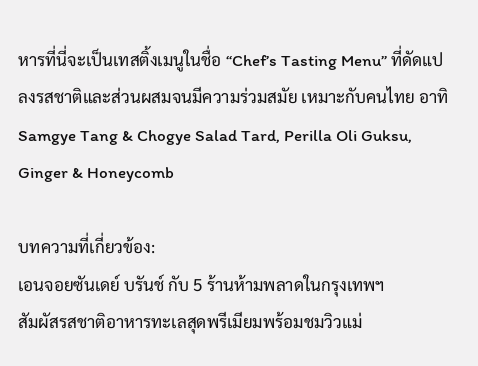หารที่นี่จะเป็นเทสติ้งเมนูในชื่อ “Chef’s Tasting Menu” ที่ดัดแปลงรสชาติและส่วนผสมจนมีความร่วมสมัย เหมาะกับคนไทย อาทิ Samgye Tang & Chogye Salad Tard, Perilla Oli Guksu, Ginger & Honeycomb

บทความที่เกี่ยวข้อง:
เอนจอยซันเดย์ บรันช์ กับ 5 ร้านห้ามพลาดในกรุงเทพฯ
สัมผัสรสชาติอาหารทะเลสุดพรีเมียมพร้อมชมวิวแม่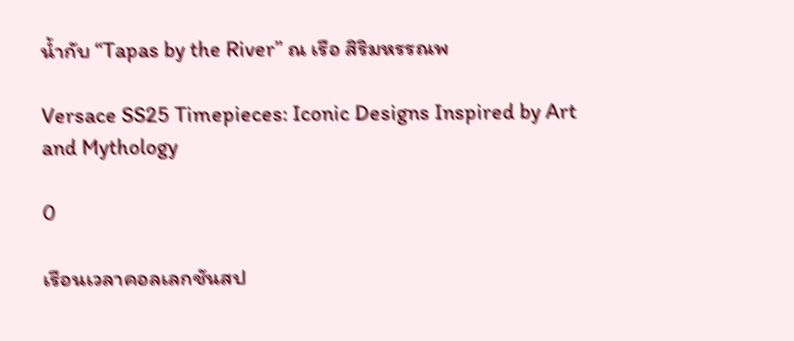น้ำกับ “Tapas by the River” ณ เรือ สิริมหรรณพ

Versace SS25 Timepieces: Iconic Designs Inspired by Art and Mythology

0

เรือนเวลาคอลเลกชันสป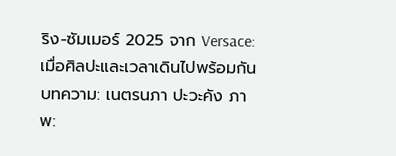ริง-ซัมเมอร์ 2025 จาก Versace: เมื่อศิลปะและเวลาเดินไปพร้อมกัน
บทความ: เนตรนภา ปะวะคัง ภาพ: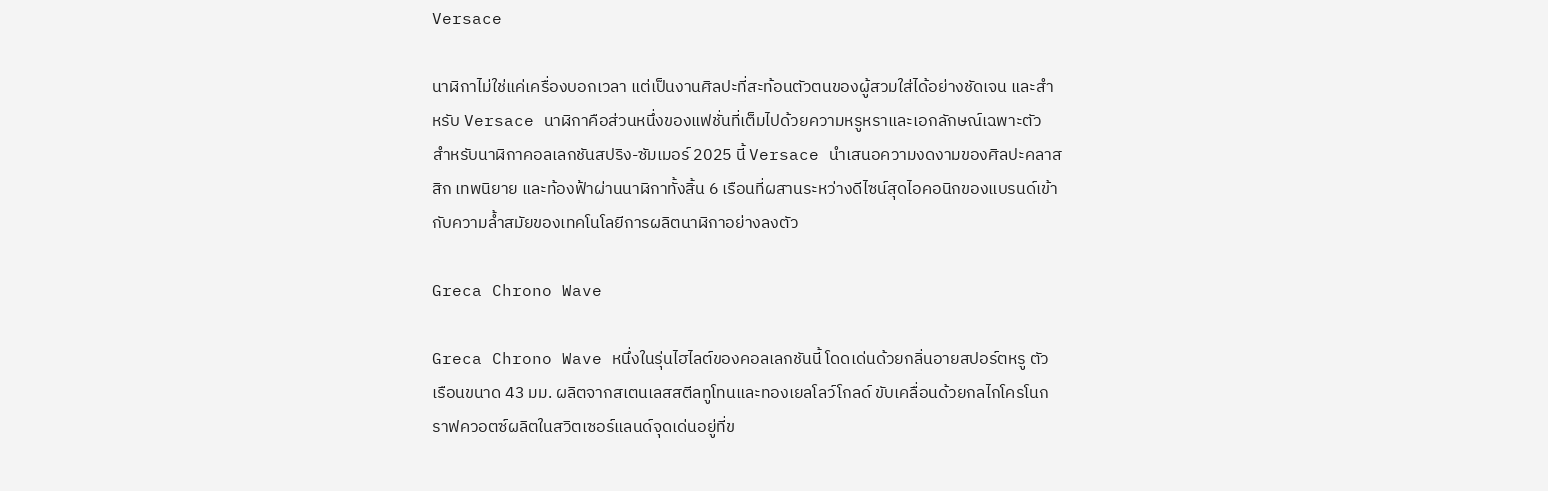Versace

นาฬิกาไม่ใช่แค่เครื่องบอกเวลา แต่เป็นงานศิลปะที่สะท้อนตัวตนของผู้สวมใส่ได้อย่างชัดเจน และสำหรับ Versace นาฬิกาคือส่วนหนึ่งของแฟชั่นที่เต็มไปด้วยความหรูหราและเอกลักษณ์เฉพาะตัว สำหรับนาฬิกาคอลเลกชันสปริง-ซัมเมอร์ 2025 นี้ Versace นำเสนอความงดงามของศิลปะคลาสสิก เทพนิยาย และท้องฟ้าผ่านนาฬิกาทั้งสิ้น 6 เรือนที่ผสานระหว่างดีไซน์สุดไอคอนิกของแบรนด์เข้ากับความล้ำสมัยของเทคโนโลยีการผลิตนาฬิกาอย่างลงตัว

Greca Chrono Wave

Greca Chrono Wave หนึ่งในรุ่นไฮไลต์ของคอลเลกชันนี้ โดดเด่นด้วยกลิ่นอายสปอร์ตหรู ตัวเรือนขนาด 43 มม. ผลิตจากสเตนเลสสตีลทูโทนและทองเยลโลว์โกลด์ ขับเคลื่อนด้วยกลไกโครโนกราฟควอตซ์ผลิตในสวิตเซอร์แลนด์จุดเด่นอยู่ที่ข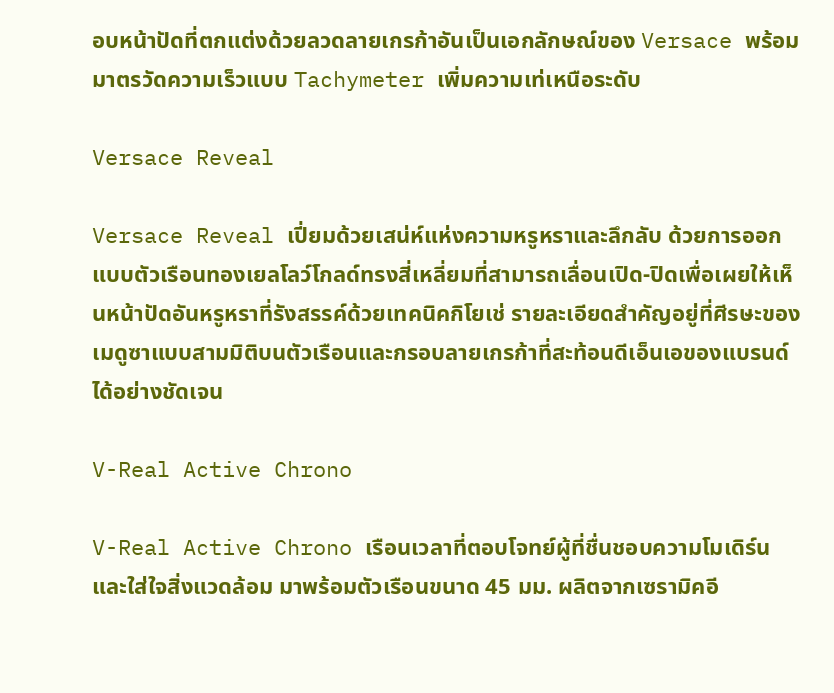อบหน้าปัดที่ตกแต่งด้วยลวดลายเกรก้าอันเป็นเอกลักษณ์ของ Versace พร้อมมาตรวัดความเร็วแบบ Tachymeter เพิ่มความเท่เหนือระดับ

Versace Reveal

Versace Reveal เปี่ยมด้วยเสน่ห์แห่งความหรูหราและลึกลับ ด้วยการออกแบบตัวเรือนทองเยลโลว์โกลด์ทรงสี่เหลี่ยมที่สามารถเลื่อนเปิด-ปิดเพื่อเผยให้เห็นหน้าปัดอันหรูหราที่รังสรรค์ด้วยเทคนิคกิโยเช่ รายละเอียดสำคัญอยู่ที่ศีรษะของเมดูซาแบบสามมิติบนตัวเรือนและกรอบลายเกรก้าที่สะท้อนดีเอ็นเอของแบรนด์ได้อย่างชัดเจน

V-Real Active Chrono

V-Real Active Chrono เรือนเวลาที่ตอบโจทย์ผู้ที่ชื่นชอบความโมเดิร์นและใส่ใจสิ่งแวดล้อม มาพร้อมตัวเรือนขนาด 45 มม. ผลิตจากเซรามิคอี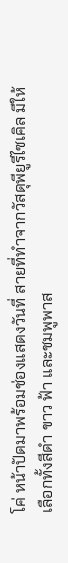โค่ หน้าปัดมาพร้อมช่องแสดงวันที่ สายที่ทำจากวัสดุพียูรีไซเคิล มีให้เลือกทั้งสีดำ ขาว ฟ้า และชมพูพาส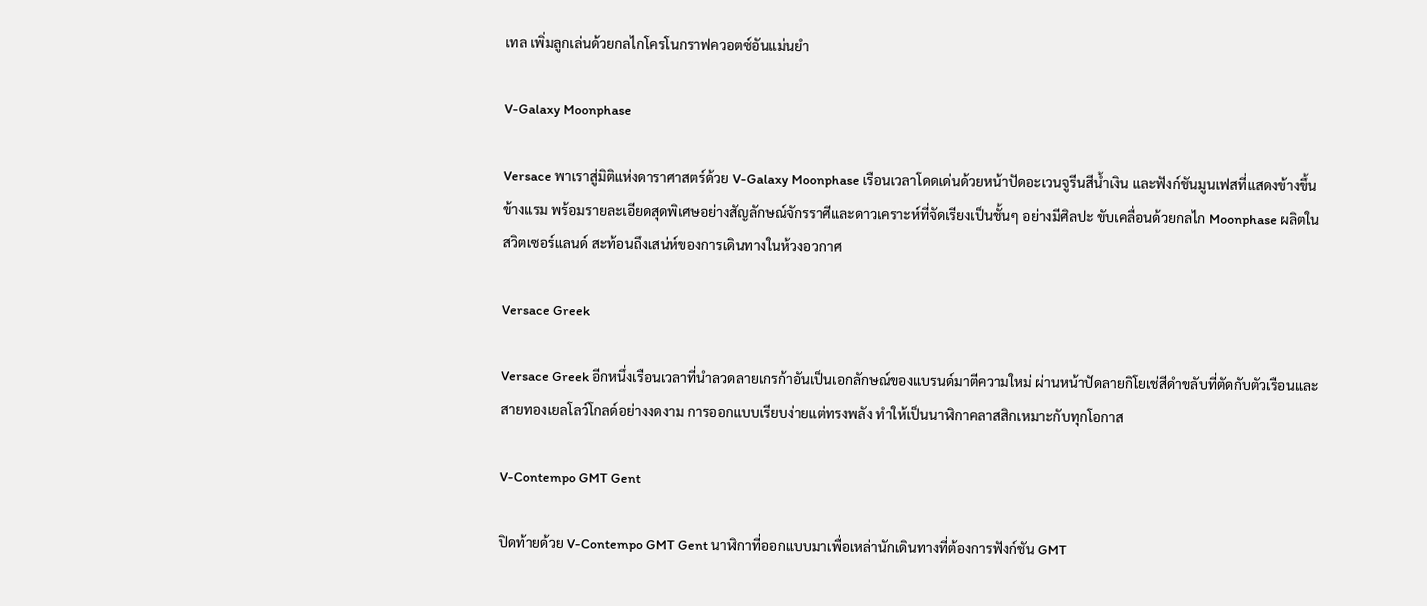เทล เพิ่มลูกเล่นด้วยกลไกโครโนกราฟควอตซ์อันแม่นยำ

V-Galaxy Moonphase

Versace พาเราสู่มิติแห่งดาราศาสตร์ด้วย V-Galaxy Moonphase เรือนเวลาโดดเด่นด้วยหน้าปัดอะเวนจูรีนสีน้ำเงิน และฟังก์ชันมูนเฟสที่แสดงข้างขึ้นข้างแรม พร้อมรายละเอียดสุดพิเศษอย่างสัญลักษณ์จักรราศีและดาวเคราะห์ที่จัดเรียงเป็นชั้นๆ อย่างมีศิลปะ ขับเคลื่อนด้วยกลไก Moonphase ผลิตในสวิตเซอร์แลนด์ สะท้อนถึงเสน่ห์ของการเดินทางในห้วงอวกาศ

Versace Greek

Versace Greek อีกหนึ่งเรือนเวลาที่นำลวดลายเกรก้าอันเป็นเอกลักษณ์ของแบรนด์มาตีความใหม่ ผ่านหน้าปัดลายกิโยเช่สีดำขลับที่ตัดกับตัวเรือนและสายทองเยลโลว์โกลด์อย่างงดงาม การออกแบบเรียบง่ายแต่ทรงพลัง ทำให้เป็นนาฬิกาคลาสสิกเหมาะกับทุกโอกาส

V-Contempo GMT Gent

ปิดท้ายด้วย V-Contempo GMT Gent นาฬิกาที่ออกแบบมาเพื่อเหล่านักเดินทางที่ต้องการฟังก์ชัน GMT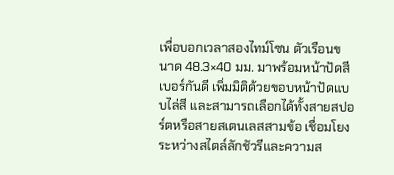เพื่อบอกเวลาสองไทม์โซน ตัวเรือนขนาด 48.3×40 มม. มาพร้อมหน้าปัดสีเบอร์กันดี เพิ่มมิติด้วยขอบหน้าปัดแบบไล่สี และสามารถเลือกได้ทั้งสายสปอร์ตหรือสายสเตนเลสสามข้อ เชื่อมโยงระหว่างสไตล์ลักชัวรีและความส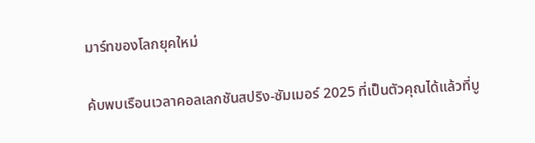มาร์ทของโลกยุคใหม่

ค้บพบเรือนเวลาคอลเลกชันสปริง-ซัมเมอร์ 2025 ที่เป็นตัวคุณได้แล้วที่บู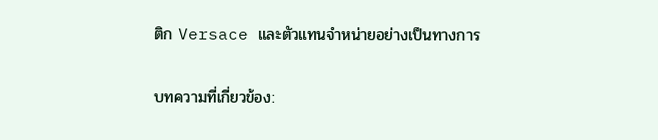ติก Versace และตัวแทนจำหน่ายอย่างเป็นทางการ

บทความที่เกี่ยวข้อง: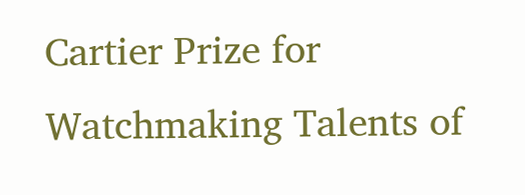Cartier Prize for Watchmaking Talents of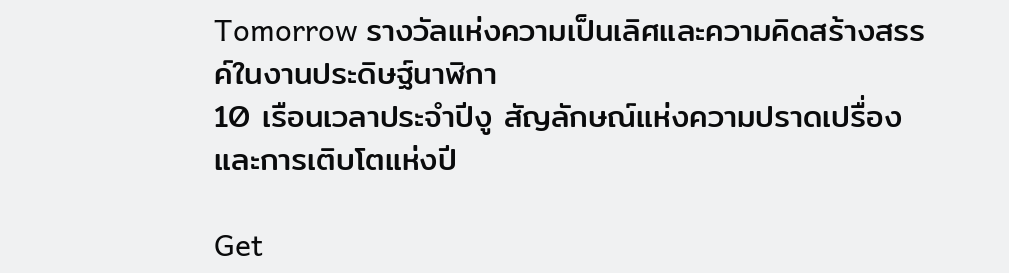Tomorrow รางวัลแห่งความเป็นเลิศและความคิดสร้างสรรค์ในงานประดิษฐ์นาฬิกา
10 เรือนเวลาประจำปีงู สัญลักษณ์แห่งความปราดเปรื่องและการเติบโตแห่งปี

Get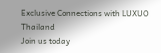Exclusive Connections with LUXUO Thailand
Join us today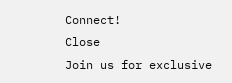Connect!
Close
Join us for exclusive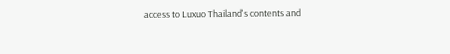access to Luxuo Thailand's contents and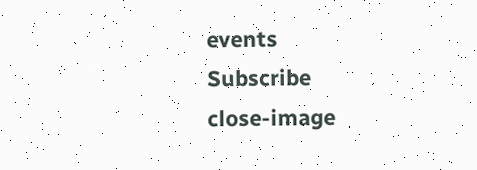events
Subscribe
close-image